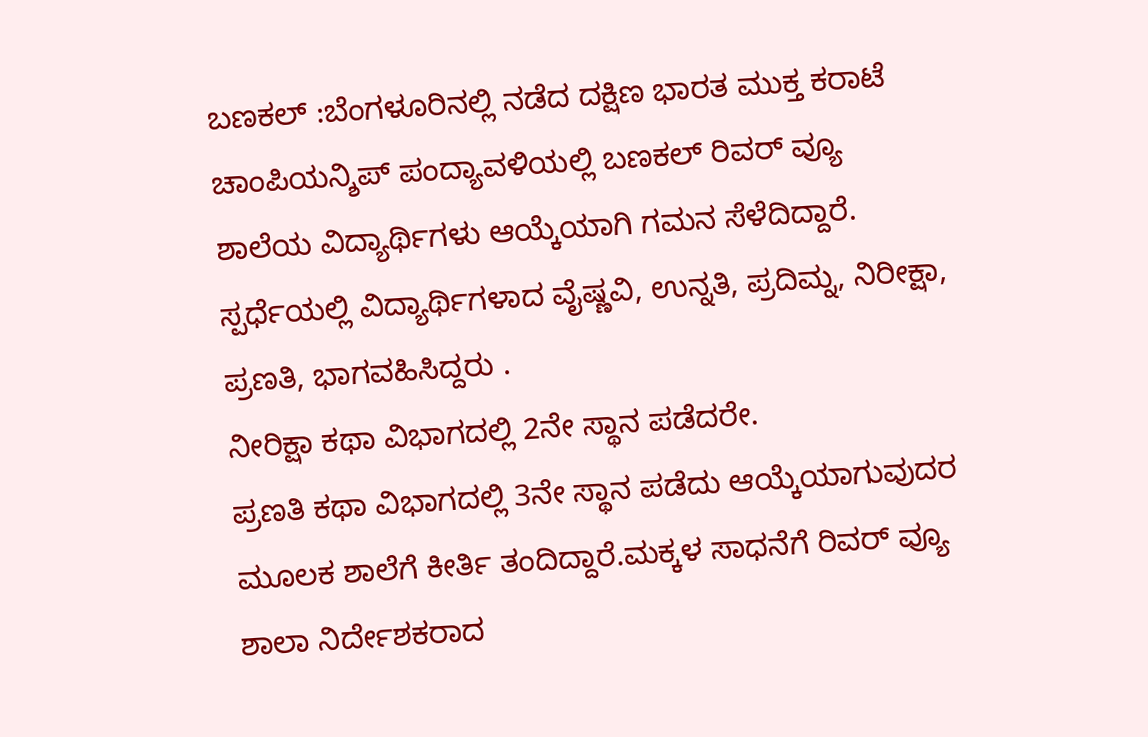ಬಣಕಲ್ :ಬೆಂಗಳೂರಿನಲ್ಲಿ ನಡೆದ ದಕ್ಷಿಣ ಭಾರತ ಮುಕ್ತ ಕರಾಟೆ ಚಾಂಪಿಯನ್ಶಿಪ್ ಪಂದ್ಯಾವಳಿಯಲ್ಲಿ ಬಣಕಲ್ ರಿವರ್ ವ್ಯೂ ಶಾಲೆಯ ವಿದ್ಯಾರ್ಥಿಗಳು ಆಯ್ಕೆಯಾಗಿ ಗಮನ ಸೆಳೆದಿದ್ದಾರೆ. ಸ್ಪರ್ಧೆಯಲ್ಲಿ ವಿದ್ಯಾರ್ಥಿಗಳಾದ ವೈಷ್ಣವಿ, ಉನ್ನತಿ, ಪ್ರದಿಮ್ನ, ನಿರೀಕ್ಷಾ, ಪ್ರಣತಿ, ಭಾಗವಹಿಸಿದ್ದರು .
ನೀರಿಕ್ಷಾ ಕಥಾ ವಿಭಾಗದಲ್ಲಿ 2ನೇ ಸ್ಥಾನ ಪಡೆದರೇ.
ಪ್ರಣತಿ ಕಥಾ ವಿಭಾಗದಲ್ಲಿ 3ನೇ ಸ್ಥಾನ ಪಡೆದು ಆಯ್ಕೆಯಾಗುವುದರ ಮೂಲಕ ಶಾಲೆಗೆ ಕೀರ್ತಿ ತಂದಿದ್ದಾರೆ.ಮಕ್ಕಳ ಸಾಧನೆಗೆ ರಿವರ್ ವ್ಯೂ ಶಾಲಾ ನಿರ್ದೇಶಕರಾದ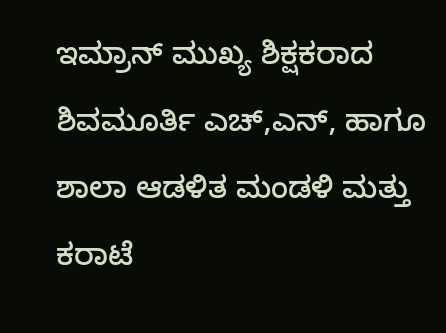ಇಮ್ರಾನ್ ಮುಖ್ಯ ಶಿಕ್ಷಕರಾದ ಶಿವಮೂರ್ತಿ ಎಚ್,ಎನ್, ಹಾಗೂ ಶಾಲಾ ಆಡಳಿತ ಮಂಡಳಿ ಮತ್ತು ಕರಾಟೆ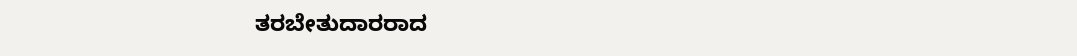ತರಬೇತುದಾರರಾದ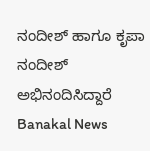ನಂದೀಶ್ ಹಾಗೂ ಕೃಪಾ ನಂದೀಶ್ ಅಭಿನಂದಿಸಿದ್ದಾರೆ
Banakal News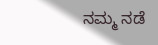ನಮ್ಮ ನಡೆ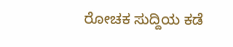ರೋಚಕ ಸುದ್ದಿಯ ಕಡೆ